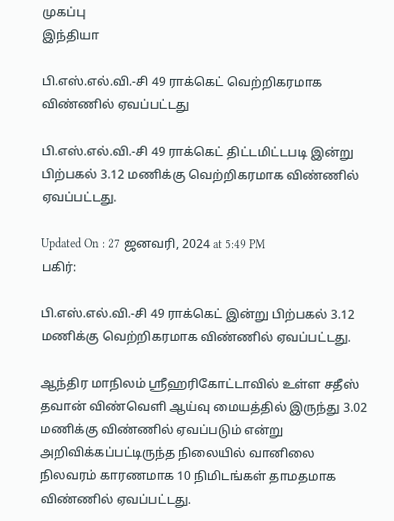முகப்பு
இந்தியா

பி.எஸ்.எல்.வி.-சி 49 ராக்கெட் வெற்றிகரமாக விண்ணில் ஏவப்பட்டது

பி.எஸ்.எல்.வி.-சி 49 ராக்கெட் திட்டமிட்டபடி இன்று பிற்பகல் 3.12 மணிக்கு வெற்றிகரமாக விண்ணில் ஏவப்பட்டது.

Updated On : 27 ஜனவரி, 2024 at 5:49 PM
பகிர்:

பி.எஸ்.எல்.வி.-சி 49 ராக்கெட் இன்று பிற்பகல் 3.12 மணிக்கு வெற்றிகரமாக விண்ணில் ஏவப்பட்டது.

ஆந்திர மாநிலம் ஸ்ரீஹரிகோட்டாவில் உள்ள சதீஸ் தவான் விண்வெளி ஆய்வு மையத்தில் இருந்து 3.02 மணிக்கு விண்ணில் ஏவப்படும் என்று அறிவிக்கப்பட்டிருந்த நிலையில் வானிலை நிலவரம் காரணமாக 10 நிமிடங்கள் தாமதமாக விண்ணில் ஏவப்பட்டது.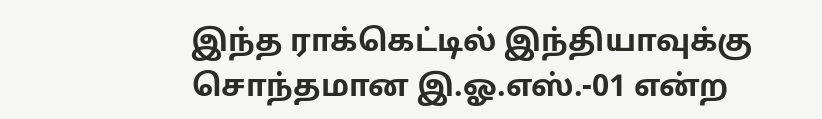இந்த ராக்கெட்டில் இந்தியாவுக்கு சொந்தமான இ.ஓ.எஸ்.-01 என்ற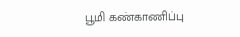பூமி கண்காணிப்பு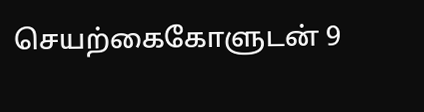செயற்கைகோளுடன் 9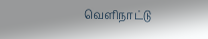வெளிநாட்டு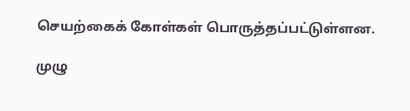செயற்கைக் கோள்கள் பொருத்தப்பட்டுள்ளன.

முழு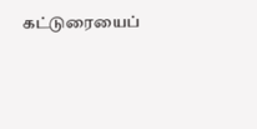கட்டுரையைப்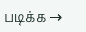படிக்க →